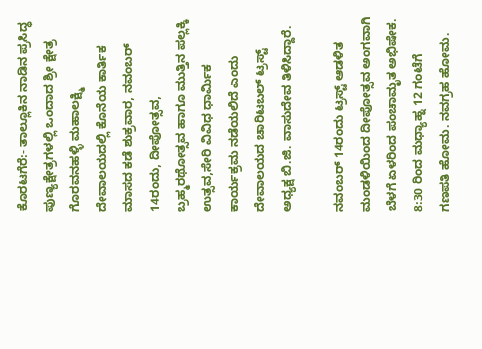ಕೊರಟಗೆರೆ:- ತಾಲ್ಲೂಕಿನ ನಾಡಿನ ಪ್ರಸಿದ್ಧ ಪುಣ್ಯಕ್ಷೇತ್ರಗಳಲ್ಲಿ ಒಂದಾದ ಶ್ರೀ ಕ್ಷೇತ್ರ ಗೊರವನಹಳ್ಳಿ ಮಹಾಲಕ್ಷ್ಮಿ ದೇವಾಲಯದಲ್ಲಿ ಕೊನೆಯ ಕಾರ್ತಿಕ ಮಾಸದ ಕಡೆ ಶುಕ್ರವಾರ, ನವಂಬರ್ 14ರಂದು, ದೀಪೋತ್ಸವ, ಬ್ರಹ್ಮರಥೋತ್ಸವ ಹಾಗೂ ಮುತ್ತಿನ ಪಲ್ಲಕ್ಕಿ ಉತ್ಸವ,ಸೇರಿ ವಿವಿಧ ಧಾರ್ಮಿಕ ಕಾರ್ಯಕ್ರಮ ನಡೆಯಲಿದೆ ಎಂದು ದೇವಾಲಯದ ಚಾರಿಟಬಲ್ ಟ್ರಸ್ಟ್ ಅಧ್ಯಕ್ಷ ಬಿ.ಜಿ. ವಾಸುದೇವ ತಿಳಿಸಿದ್ದಾರೆ.

ನವಂಬರ್ 14ರಂದು ಟ್ರಸ್ಟ್ ಆಡಳಿತ ಮಂಡಳಿಯಿಂದ ದೀಪೋತ್ಸವ ಅಂಗವಾಗಿ ಬೆಳಗೆ ಏಳರಿಂದ ಪಂಚಾಮೃತ ಅಭಿಷೇಕ. 8:30 ರಿಂದ ಮಧ್ಯಾಹ್ನ 12 ಗಂಟೆಗೆ ಗಣಪತಿ ಹೋಮ. ನವಗ್ರಹ ಹೋಮ.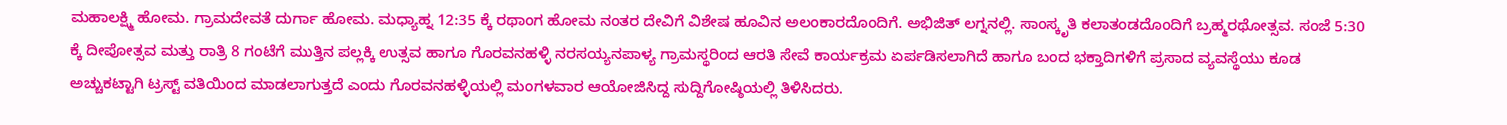ಮಹಾಲಕ್ಷ್ಮಿ ಹೋಮ. ಗ್ರಾಮದೇವತೆ ದುರ್ಗಾ ಹೋಮ. ಮಧ್ಯಾಹ್ನ 12:35 ಕ್ಕೆ ರಥಾಂಗ ಹೋಮ ನಂತರ ದೇವಿಗೆ ವಿಶೇಷ ಹೂವಿನ ಅಲಂಕಾರದೊಂದಿಗೆ. ಅಭಿಜಿತ್ ಲಗ್ನನಲ್ಲಿ. ಸಾಂಸ್ಕೃತಿ ಕಲಾತಂಡದೊಂದಿಗೆ ಬ್ರಹ್ಮರಥೋತ್ಸವ. ಸಂಜೆ 5:30 ಕ್ಕೆ ದೀಪೋತ್ಸವ ಮತ್ತು ರಾತ್ರಿ 8 ಗಂಟೆಗೆ ಮುತ್ತಿನ ಪಲ್ಲಕ್ಕಿ ಉತ್ಸವ ಹಾಗೂ ಗೊರವನಹಳ್ಳಿ ನರಸಯ್ಯನಪಾಳ್ಯ ಗ್ರಾಮಸ್ಥರಿಂದ ಆರತಿ ಸೇವೆ ಕಾರ್ಯಕ್ರಮ ಏರ್ಪಡಿಸಲಾಗಿದೆ ಹಾಗೂ ಬಂದ ಭಕ್ತಾದಿಗಳಿಗೆ ಪ್ರಸಾದ ವ್ಯವಸ್ಥೆಯು ಕೂಡ ಅಚ್ಚುಕಟ್ಟಾಗಿ ಟ್ರಸ್ಟ್ ವತಿಯಿಂದ ಮಾಡಲಾಗುತ್ತದೆ ಎಂದು ಗೊರವನಹಳ್ಳಿಯಲ್ಲಿ ಮಂಗಳವಾರ ಆಯೋಜಿಸಿದ್ದ ಸುದ್ದಿಗೋಷ್ಠಿಯಲ್ಲಿ ತಿಳಿಸಿದರು.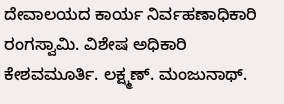ದೇವಾಲಯದ ಕಾರ್ಯ ನಿರ್ವಹಣಾಧಿಕಾರಿ ರಂಗಸ್ವಾಮಿ. ವಿಶೇಷ ಅಧಿಕಾರಿ ಕೇಶವಮೂರ್ತಿ. ಲಕ್ಷ್ಮಣ್. ಮಂಜುನಾಥ್.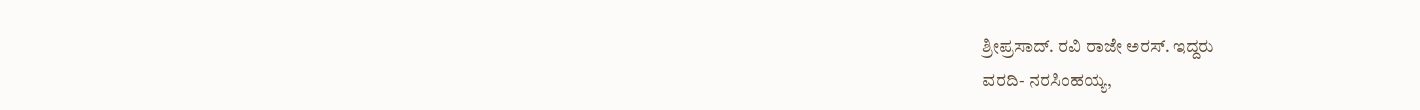ಶ್ರೀಪ್ರಸಾದ್. ರವಿ ರಾಜೇ ಅರಸ್. ಇದ್ದರು
ವರದಿ- ನರಸಿಂಹಯ್ಯ,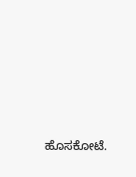ಹೊಸಕೋಟೆ.